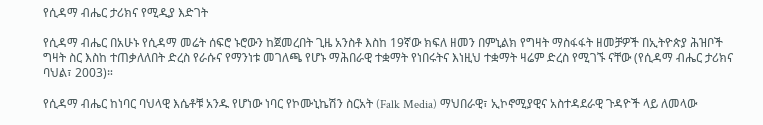የሲዳማ ብሔር ታሪክና የሚዲያ እድገት

የሲዳማ ብሔር በአሁኑ የሲዳማ መሬት ሰፍሮ ኑሮውን ከጀመረበት ጊዜ አንስቶ እስከ 19ኛው ክፍለ ዘመን በምኒልክ የግዛት ማስፋፋት ዘመቻዎች በኢትዮጵያ ሕዝቦች ግዛት ስር እስከ ተጠቃለለበት ድረስ የራሱና የማንነቱ መገለጫ የሆኑ ማሕበራዊ ተቋማት የነበሩትና እነዚህ ተቋማት ዛሬም ድረስ የሚገኙ ናቸው (የሲዳማ ብሔር ታሪክና ባህል፣ 2003)።

የሲዳማ ብሔር ከነባር ባህላዊ እሴቶቹ አንዱ የሆነው ነባር የኮሙኒኬሽን ስርአት (Falk Media) ማህበራዊ፣ ኢኮኖሚያዊና አስተዳደራዊ ጉዳዮች ላይ ለመላው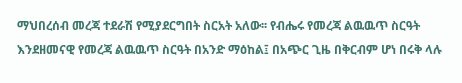ማህበረሰብ መረጃ ተደራሽ የሚያደርግበት ስርአት አለው፡፡ የብሔሩ የመረጃ ልዉዉጥ ስርዓት እንደዘመናዊ የመረጃ ልዉዉጥ ስርዓት በአንድ ማዕከል፤ በአጭር ጊዜ በቅርብም ሆነ በሩቅ ላሉ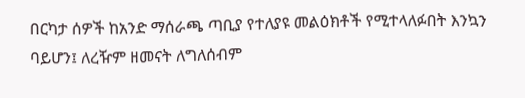በርካታ ሰዎች ከአንድ ማሰራጫ ጣቢያ የተለያዩ መልዕክቶች የሚተላለፉበት እንኳን ባይሆን፤ ለረዥም ዘመናት ለግለሰብም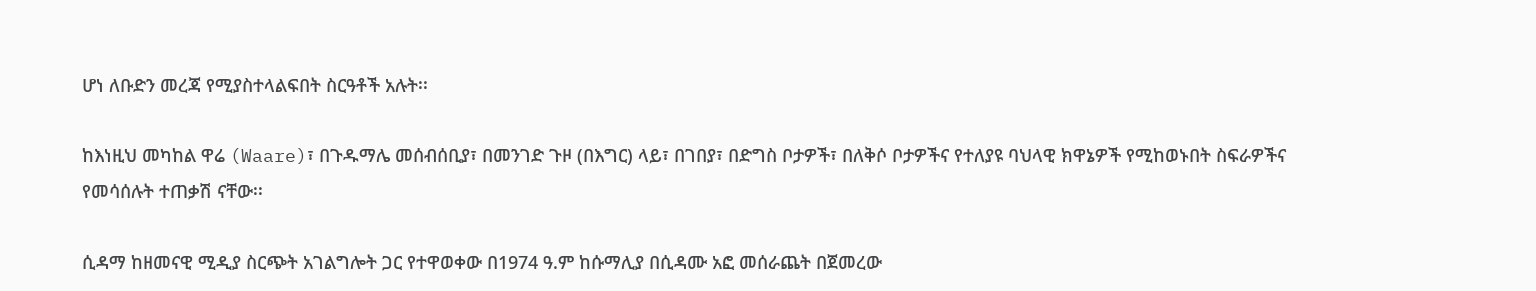ሆነ ለቡድን መረጃ የሚያስተላልፍበት ስርዓቶች አሉት፡፡

ከእነዚህ መካከል ዋሬ (Waare)፣ በጉዱማሌ መሰብሰቢያ፣ በመንገድ ጉዞ (በእግር) ላይ፣ በገበያ፣ በድግስ ቦታዎች፣ በለቅሶ ቦታዎችና የተለያዩ ባህላዊ ክዋኔዎች የሚከወኑበት ስፍራዎችና የመሳሰሉት ተጠቃሽ ናቸው፡፡

ሲዳማ ከዘመናዊ ሚዲያ ስርጭት አገልግሎት ጋር የተዋወቀው በ1974 ዓ.ም ከሱማሊያ በሲዳሙ አፎ መሰራጨት በጀመረው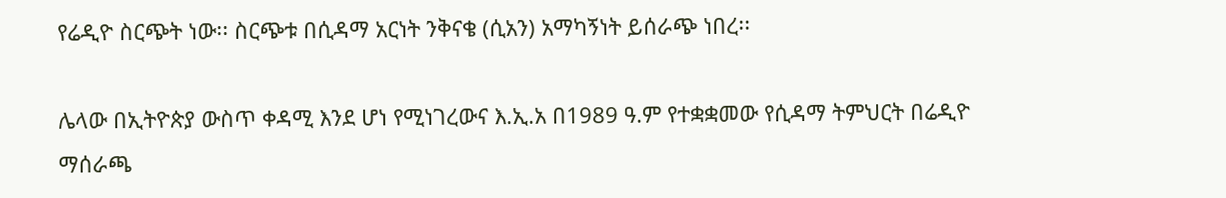የሬዲዮ ስርጭት ነው፡፡ ስርጭቱ በሲዳማ አርነት ንቅናቄ (ሲአን) አማካኝነት ይሰራጭ ነበረ፡፡

ሌላው በኢትዮጵያ ውስጥ ቀዳሚ እንደ ሆነ የሚነገረውና እ.ኢ.አ በ1989 ዓ.ም የተቋቋመው የሲዳማ ትምህርት በሬዲዮ ማሰራጫ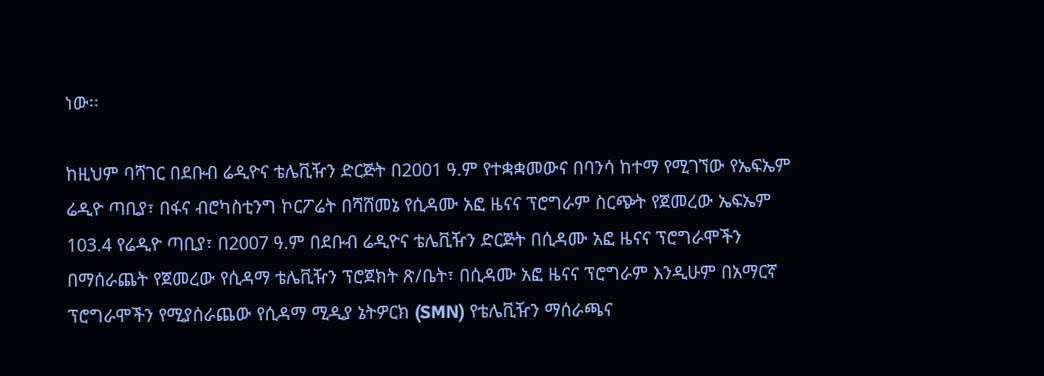ነው፡፡

ከዚህም ባሻገር በደቡብ ሬዲዮና ቴሌቪዥን ድርጅት በ2001 ዓ.ም የተቋቋመውና በባንሳ ከተማ የሚገኘው የኤፍኤም ሬዲዮ ጣቢያ፣ በፋና ብሮካስቲንግ ኮርፖሬት በሻሸመኔ የሲዳሙ አፎ ዜናና ፕሮግራም ስርጭት የጀመረው ኤፍኤም 103.4 የሬዲዮ ጣቢያ፣ በ2007 ዓ.ም በደቡብ ሬዲዮና ቴሌቪዥን ድርጅት በሲዳሙ አፎ ዜናና ፕሮግራሞችን በማሰራጨት የጀመረው የሲዳማ ቴሌቪዥን ፕሮጀክት ጽ/ቤት፣ በሲዳሙ አፎ ዜናና ፕሮግራም እንዲሁም በአማርኛ ፕሮግራሞችን የሚያሰራጨው የሲዳማ ሚዲያ ኔትዎርክ (SMN) የቴሌቪዥን ማሰራጫና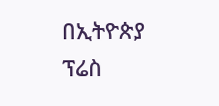በኢትዮጵያ ፕሬስ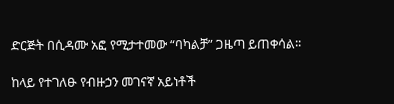ድርጅት በሲዳሙ አፎ የሚታተመው “ባካልቻ” ጋዜጣ ይጠቀሳል፡፡

ከላይ የተገለፁ የብዙኃን መገናኛ አይነቶች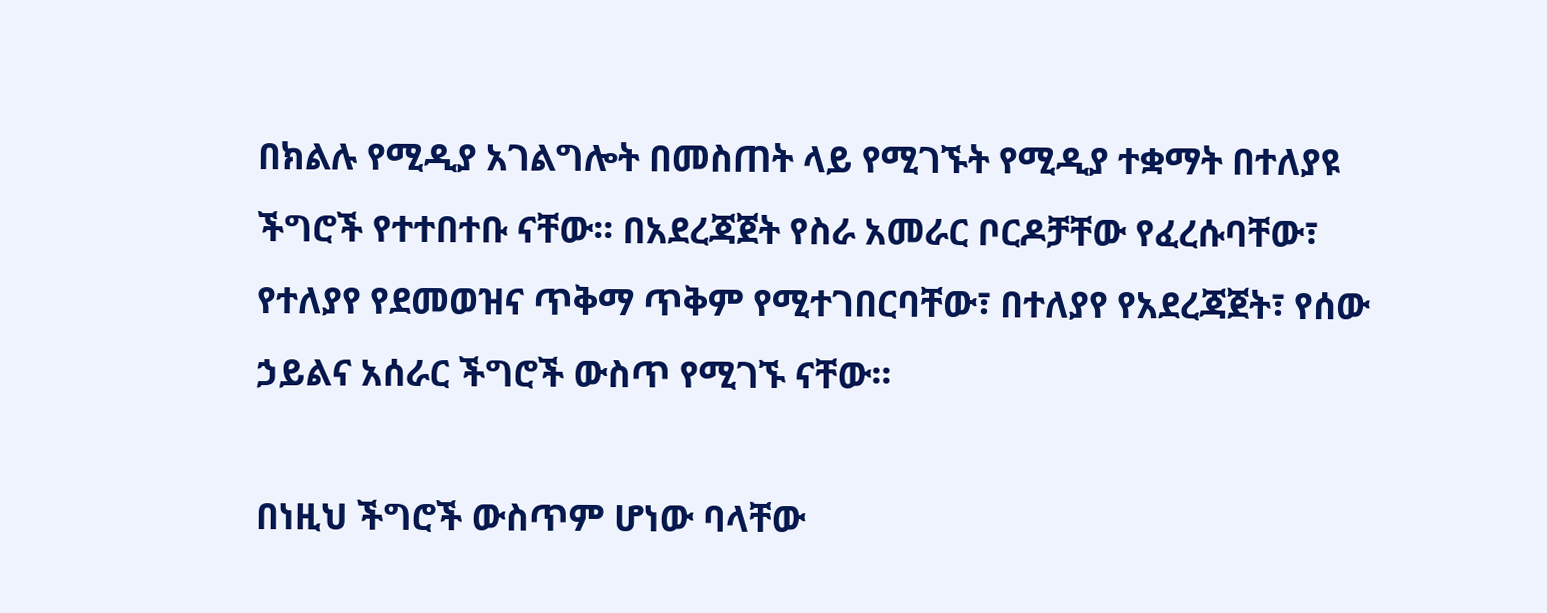በክልሉ የሚዲያ አገልግሎት በመስጠት ላይ የሚገኙት የሚዲያ ተቋማት በተለያዩ ችግሮች የተተበተቡ ናቸው፡፡ በአደረጃጀት የስራ አመራር ቦርዶቻቸው የፈረሱባቸው፣ የተለያየ የደመወዝና ጥቅማ ጥቅም የሚተገበርባቸው፣ በተለያየ የአደረጃጀት፣ የሰው ኃይልና አሰራር ችግሮች ውስጥ የሚገኙ ናቸው፡፡

በነዚህ ችግሮች ውስጥም ሆነው ባላቸው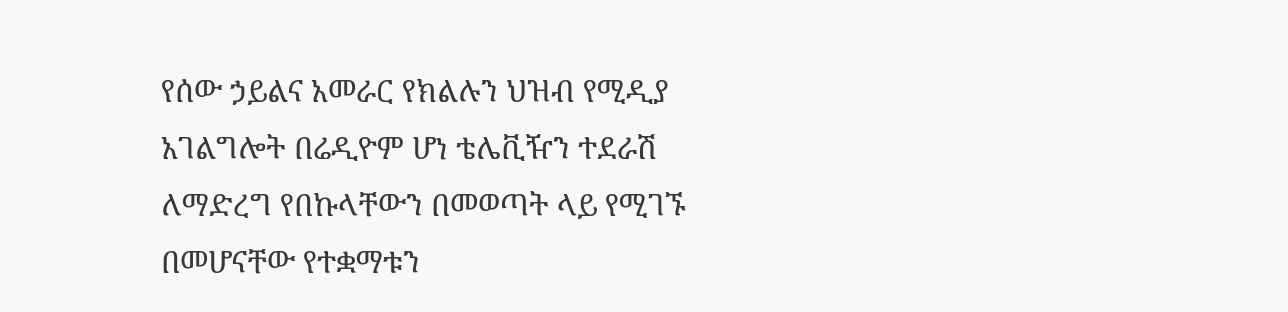የሰው ኃይልና አመራር የክልሉን ህዝብ የሚዲያ አገልግሎት በሬዲዮም ሆነ ቴሌቪዥን ተደራሽ ለማድረግ የበኩላቸውን በመወጣት ላይ የሚገኙ በመሆናቸው የተቋማቱን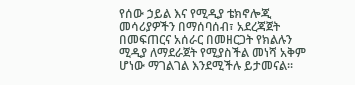የሰው ኃይል እና የሚዲያ ቴክኖሎጂ መሳሪያዎችን በማሰባሰብ፣ አደረጃጀት በመፍጠርና አሰራር በመዘርጋት የክልሉን ሚዲያ ለማደራጀት የሚያስችል መነሻ አቅም ሆነው ማገልገል እንደሚችሉ ይታመናል፡፡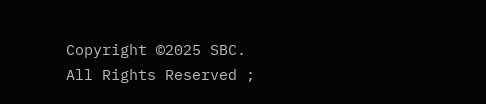Copyright ©2025 SBC. All Rights Reserved ;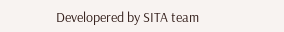Developered by SITA team